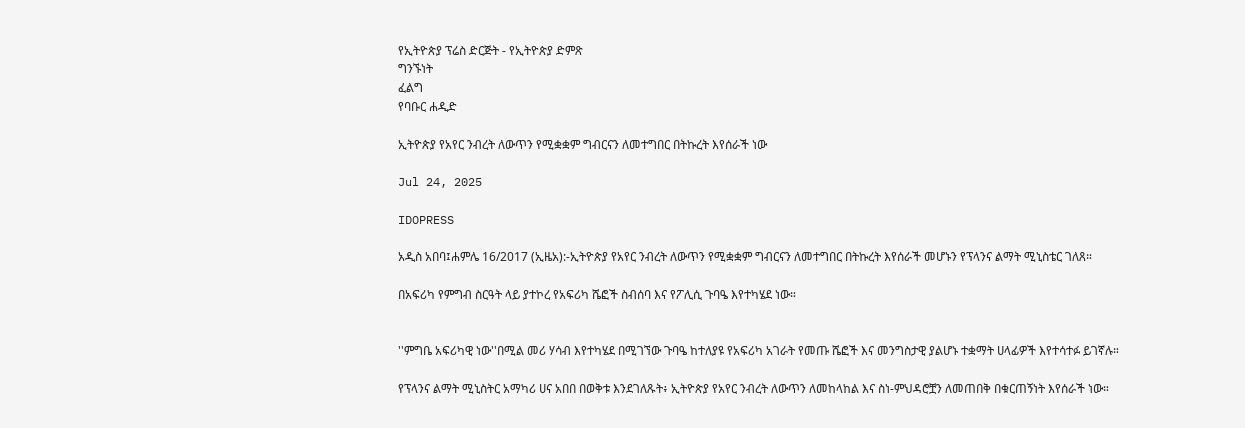የኢትዮጵያ ፕሬስ ድርጅት - የኢትዮጵያ ድምጽ
ግንኙነት
ፈልግ
የባቡር ሐዲድ

ኢትዮጵያ የአየር ንብረት ለውጥን የሚቋቋም ግብርናን ለመተግበር በትኩረት እየሰራች ነው

Jul 24, 2025

IDOPRESS

አዲስ አበባ፤ሐምሌ 16/2017 (ኢዜአ):-ኢትዮጵያ የአየር ንብረት ለውጥን የሚቋቋም ግብርናን ለመተግበር በትኩረት እየሰራች መሆኑን የፕላንና ልማት ሚኒስቴር ገለጸ።

በአፍሪካ የምግብ ስርዓት ላይ ያተኮረ የአፍሪካ ሼፎች ስብሰባ እና የፖሊሲ ጉባዔ እየተካሄደ ነው።


''ምግቤ አፍሪካዊ ነው''በሚል መሪ ሃሳብ እየተካሄደ በሚገኘው ጉባዔ ከተለያዩ የአፍሪካ አገራት የመጡ ሼፎች እና መንግስታዊ ያልሆኑ ተቋማት ሀላፊዎች እየተሳተፉ ይገኛሉ።

የፕላንና ልማት ሚኒስትር አማካሪ ሀና አበበ በወቅቱ እንደገለጹት፥ ኢትዮጵያ የአየር ንብረት ለውጥን ለመከላከል እና ስነ-ምህዳሮቿን ለመጠበቅ በቁርጠኝነት እየሰራች ነው።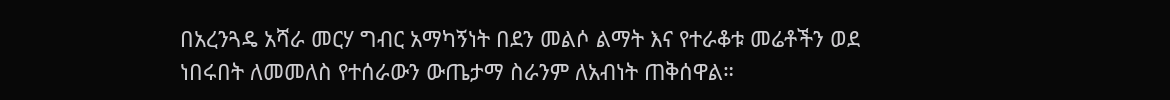በአረንጓዴ አሻራ መርሃ ግብር አማካኝነት በደን መልሶ ልማት እና የተራቆቱ መሬቶችን ወደ ነበሩበት ለመመለስ የተሰራውን ውጤታማ ስራንም ለአብነት ጠቅሰዋል።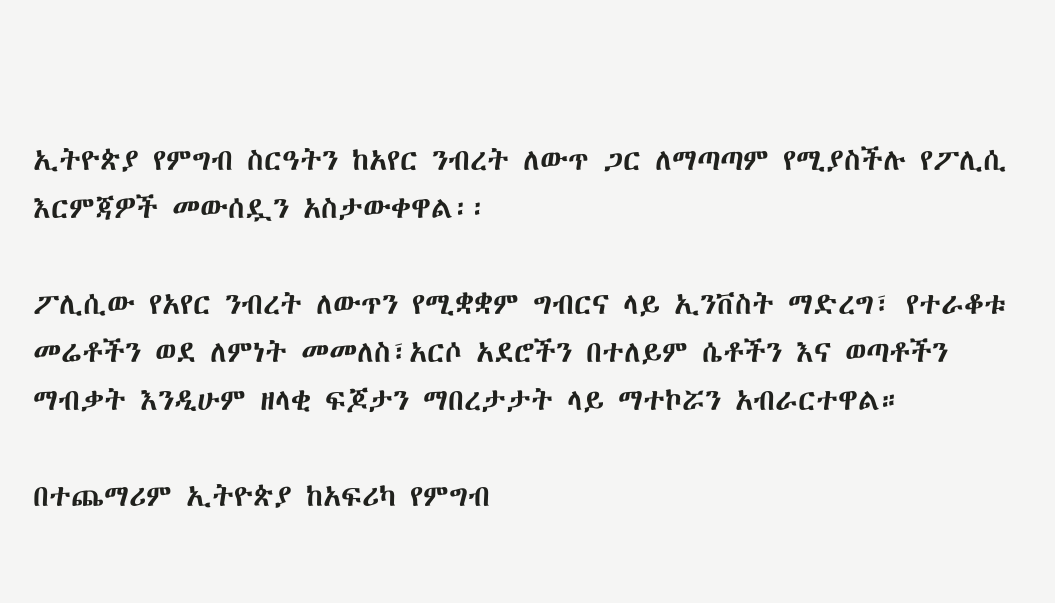ኢትዮጵያ የምግብ ስርዓትን ከአየር ንብረት ለውጥ ጋር ለማጣጣም የሚያስችሉ የፖሊሲ እርምጃዎች መውሰዷን አስታውቀዋል፡፡

ፖሊሲው የአየር ንብረት ለውጥን የሚቋቋም ግብርና ላይ ኢንቨስት ማድረግ፣ የተራቆቱ መሬቶችን ወደ ለምነት መመለስ፣አርሶ አደሮችን በተለይም ሴቶችን እና ወጣቶችን ማብቃት እንዲሁም ዘላቂ ፍጆታን ማበረታታት ላይ ማተኮሯን አብራርተዋል።

በተጨማሪም ኢትዮጵያ ከአፍሪካ የምግብ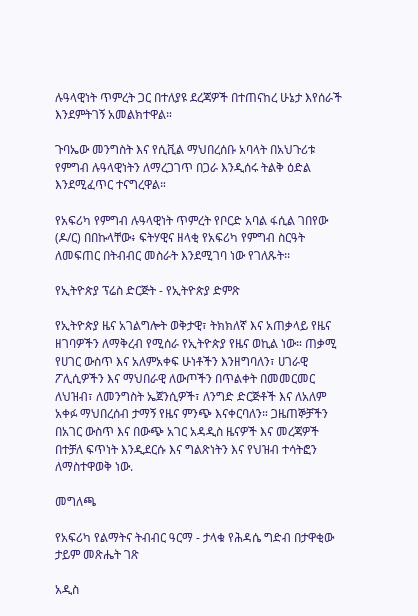ሉዓላዊነት ጥምረት ጋር በተለያዩ ደረጃዎች በተጠናከረ ሁኔታ እየሰራች እንደምትገኝ አመልክተዋል።

ጉባኤው መንግስት እና የሲቪል ማህበረሰቡ አባላት በአህጉሪቱ የምግብ ሉዓላዊነትን ለማረጋገጥ በጋራ እንዲሰሩ ትልቅ ዕድል እንደሚፈጥር ተናግረዋል።

የአፍሪካ የምግብ ሉዓላዊነት ጥምረት የቦርድ አባል ፋሲል ገበየው (ዶ/ር) በበኩላቸው፥ ፍትሃዊና ዘላቂ የአፍሪካ የምግብ ስርዓት ለመፍጠር በትብብር መስራት እንደሚገባ ነው የገለጹት፡፡

የኢትዮጵያ ፕሬስ ድርጅት - የኢትዮጵያ ድምጽ

የኢትዮጵያ ዜና አገልግሎት ወቅታዊ፣ ትክክለኛ እና አጠቃላይ የዜና ዘገባዎችን ለማቅረብ የሚሰራ የኢትዮጵያ የዜና ወኪል ነው። ጠቃሚ የሀገር ውስጥ እና አለምአቀፍ ሁነቶችን እንዘግባለን፣ ሀገራዊ ፖሊሲዎችን እና ማህበራዊ ለውጦችን በጥልቀት በመመርመር ለህዝብ፣ ለመንግስት ኤጀንሲዎች፣ ለንግድ ድርጅቶች እና ለአለም አቀፉ ማህበረሰብ ታማኝ የዜና ምንጭ እናቀርባለን። ጋዜጠኞቻችን በአገር ውስጥ እና በውጭ አገር አዳዲስ ዜናዎች እና መረጃዎች በተቻለ ፍጥነት እንዲደርሱ እና ግልጽነትን እና የህዝብ ተሳትፎን ለማስተዋወቅ ነው.

መግለጫ

የአፍሪካ የልማትና ትብብር ዓርማ - ታላቁ የሕዳሴ ግድብ በታዋቂው ታይም መጽሔት ገጽ

አዲስ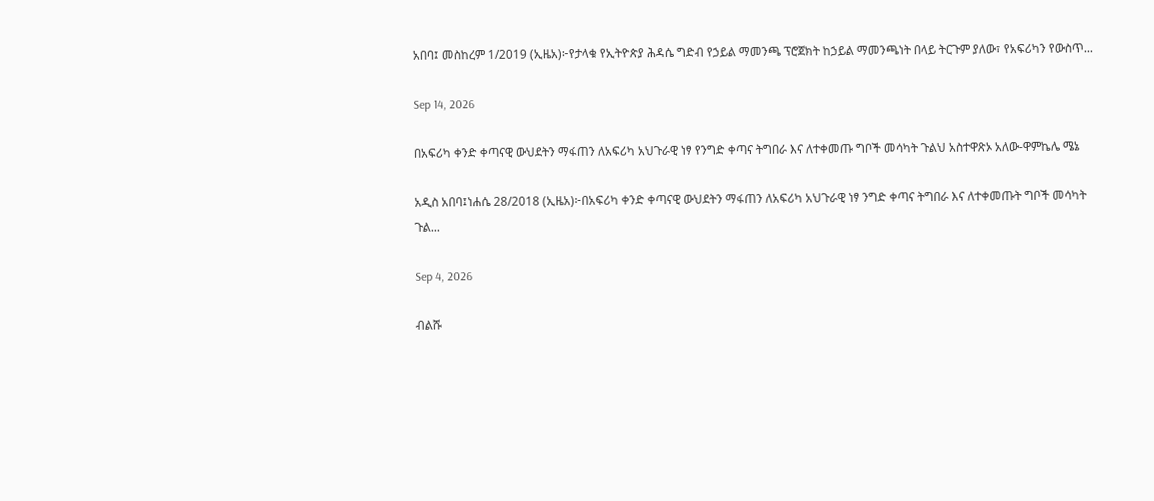አበባ፤ መስከረም 1/2019 (ኢዜአ)፦የታላቁ የኢትዮጵያ ሕዳሴ ግድብ የኃይል ማመንጫ ፕሮጀክት ከኃይል ማመንጫነት በላይ ትርጉም ያለው፣ የአፍሪካን የውስጥ...

Sep 14, 2026

በአፍሪካ ቀንድ ቀጣናዊ ውህደትን ማፋጠን ለአፍሪካ አህጉራዊ ነፃ የንግድ ቀጣና ትግበራ እና ለተቀመጡ ግቦች መሳካት ጉልህ አስተዋጽኦ አለው-ዋምኬሌ ሜኔ

አዲስ አበባ፤ነሐሴ 28/2018 (ኢዜአ)፦በአፍሪካ ቀንድ ቀጣናዊ ውህደትን ማፋጠን ለአፍሪካ አህጉራዊ ነፃ ንግድ ቀጣና ትግበራ እና ለተቀመጡት ግቦች መሳካት ጉል...

Sep 4, 2026

ብልሹ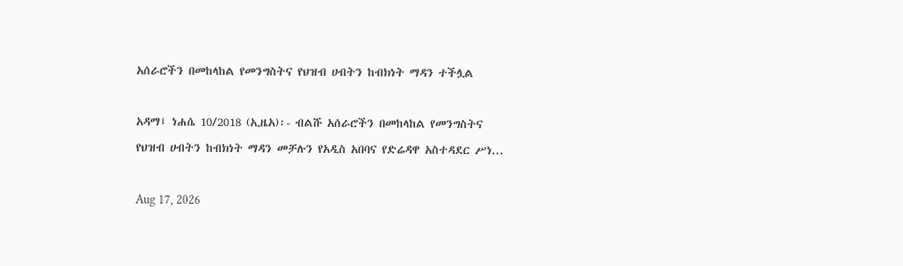አሰራሮችን በመከላከል የመንግስትና የህዝብ ሀብትን ከብክነት ማዳን ተችሏል

አዳማ፤ ነሐሴ 10/2018 (ኢዜአ)፡- ብልሹ አሰራሮችን በመከላከል የመንግስትና የህዝብ ሀብትን ከብክነት ማዳን መቻሉን የአዲስ አበባና የድሬዳዋ አስተዳደር ሥነ...

Aug 17, 2026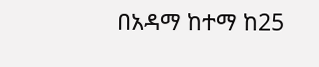በአዳማ ከተማ ከ25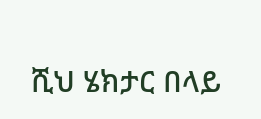ሺህ ሄክታር በላይ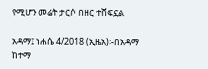የሚሆን መሬት ታርሶ በዘር ተሸፍኗል

አዳማ፤ ነሐሴ 4/2018 (ኢዜአ)፡-በአዳማ ከተማ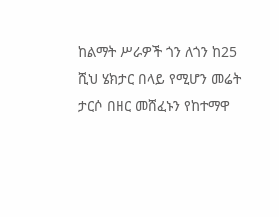ከልማት ሥራዎች ጎን ለጎን ከ25 ሺህ ሄክታር በላይ የሚሆን መሬት ታርሶ በዘር መሸፈኑን የከተማዋ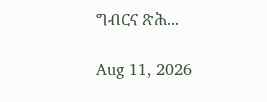ግብርና ጽሕ...

Aug 11, 2026